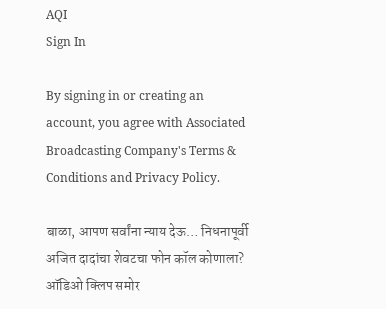AQI
Sign In

By signing in or creating an account, you agree with Associated Broadcasting Company's Terms & Conditions and Privacy Policy.

बाळा, आपण सर्वांना न्याय देऊ… निधनापूर्वी अजित दादांचा शेवटचा फोन कॉल कोणाला? ऑडिओ क्लिप समोर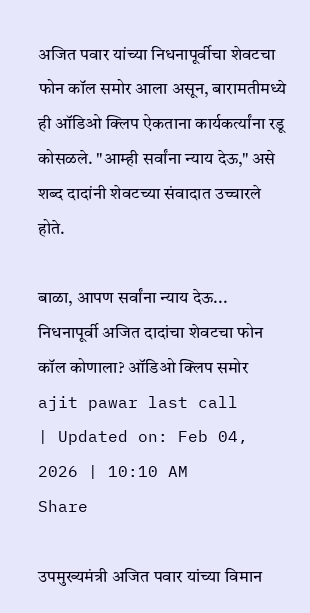अजित पवार यांच्या निधनापूर्वीचा शेवटचा फोन कॉल समोर आला असून, बारामतीमध्ये ही ऑडिओ क्लिप ऐकताना कार्यकर्त्यांना रडू कोसळले. "आम्ही सर्वांना न्याय देऊ," असे शब्द दादांनी शेवटच्या संवादात उच्चारले होते.

बाळा, आपण सर्वांना न्याय देऊ... निधनापूर्वी अजित दादांचा शेवटचा फोन कॉल कोणाला? ऑडिओ क्लिप समोर
ajit pawar last call
| Updated on: Feb 04, 2026 | 10:10 AM
Share

उपमुख्यमंत्री अजित पवार यांच्या विमान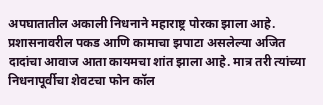अपघातातील अकाली निधनाने महाराष्ट्र पोरका झाला आहे. प्रशासनावरील पकड आणि कामाचा झपाटा असलेल्या अजित दादांचा आवाज आता कायमचा शांत झाला आहे. मात्र तरी त्यांच्या निधनापूर्वीचा शेवटचा फोन कॉल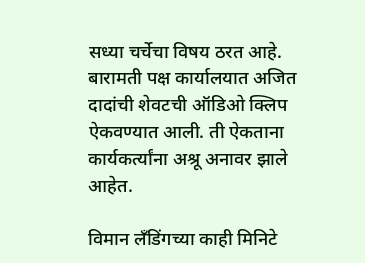सध्या चर्चेचा विषय ठरत आहे. बारामती पक्ष कार्यालयात अजित दादांची शेवटची ऑडिओ क्लिप ऐकवण्यात आली. ती ऐकताना कार्यकर्त्यांना अश्रू अनावर झाले आहेत.

विमान लँडिंगच्या काही मिनिटे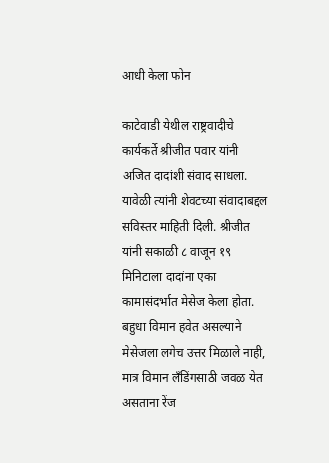आधी केला फोन

काटेवाडी येथील राष्ट्रवादीचे कार्यकर्ते श्रीजीत पवार यांनी अजित दादांशी संवाद साधला. यावेळी त्यांनी शेवटच्या संवादाबद्दल सविस्तर माहिती दिली. श्रीजीत यांनी सकाळी ८ वाजून १९ मिनिटाला दादांना एका कामासंदर्भात मेसेज केला होता. बहुधा विमान हवेत असल्याने मेसेजला लगेच उत्तर मिळाले नाही, मात्र विमान लँडिंगसाठी जवळ येत असताना रेंज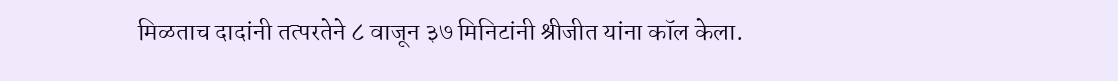मिळताच दादांनी तत्परतेने ८ वाजून ३७ मिनिटांनी श्रीजीत यांना कॉल केला.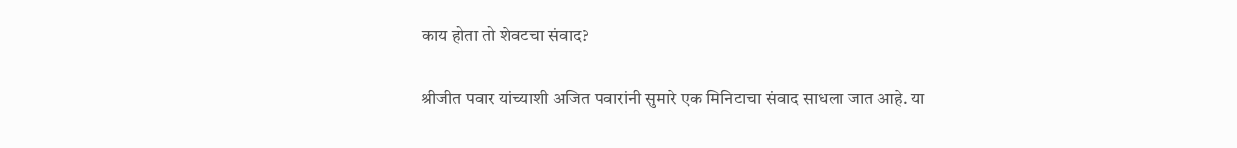काय होता तो शेवटचा संवाद?

श्रीजीत पवार यांच्याशी अजित पवारांनी सुमारे एक मिनिटाचा संवाद साधला जात आहे. या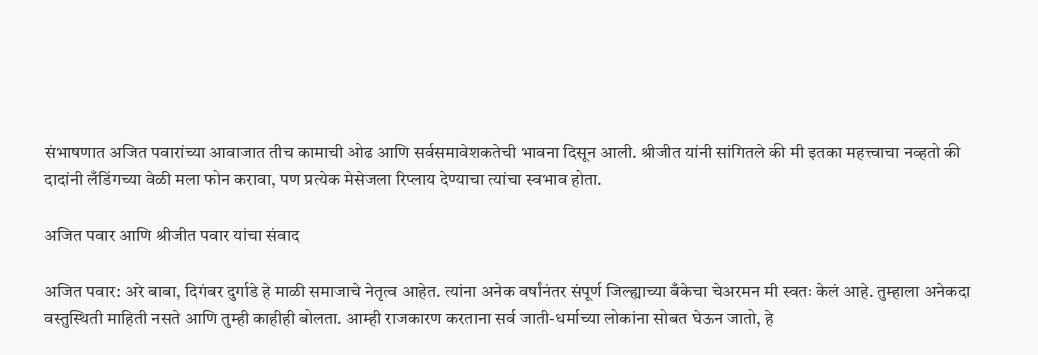संभाषणात अजित पवारांच्या आवाजात तीच कामाची ओढ आणि सर्वसमावेशकतेची भावना दिसून आली. श्रीजीत यांनी सांगितले की मी इतका महत्त्वाचा नव्हतो की दादांनी लँडिंगच्या वेळी मला फोन करावा, पण प्रत्येक मेसेजला रिप्लाय देण्याचा त्यांचा स्वभाव होता.

अजित पवार आणि श्रीजीत पवार यांचा संवाद

अजित पवार: अरे बाबा, दिगंबर दुर्गाडे हे माळी समाजाचे नेतृत्व आहेत. त्यांना अनेक वर्षांनंतर संपूर्ण जिल्ह्याच्या बँकेचा चेअरमन मी स्वतः केलं आहे. तुम्हाला अनेकदा वस्तुस्थिती माहिती नसते आणि तुम्ही काहीही बोलता. आम्ही राजकारण करताना सर्व जाती-धर्माच्या लोकांना सोबत घेऊन जातो, हे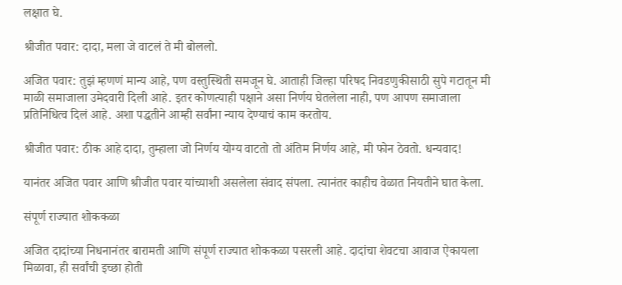लक्षात घे.

श्रीजीत पवार: दादा, मला जे वाटलं ते मी बोललो.

अजित पवार: तुझं म्हणणं मान्य आहे, पण वस्तुस्थिती समजून घे. आताही जिल्हा परिषद निवडणुकीसाठी सुपे गटातून मी माळी समाजाला उमेदवारी दिली आहे. इतर कोणत्याही पक्षाने असा निर्णय घेतलेला नाही, पण आपण समाजाला प्रतिनिधित्व दिलं आहे. अशा पद्धतीने आम्ही सर्वांना न्याय देण्याचं काम करतोय.

श्रीजीत पवार: ठीक आहे दादा, तुम्हाला जो निर्णय योग्य वाटतो तो अंतिम निर्णय आहे, मी फोन ठेवतो. धन्यवाद!

यानंतर अजित पवार आणि श्रीजीत पवार यांच्याशी असलेला संवाद संपला. त्यानंतर काहीच वेळात नियतीने घात केला.

संपूर्ण राज्यात शोककळा

अजित दादांच्या निधनानंतर बारामती आणि संपूर्ण राज्यात शोककळा पसरली आहे. दादांचा शेवटचा आवाज ऐकायला मिळावा, ही सर्वांची इच्छा होती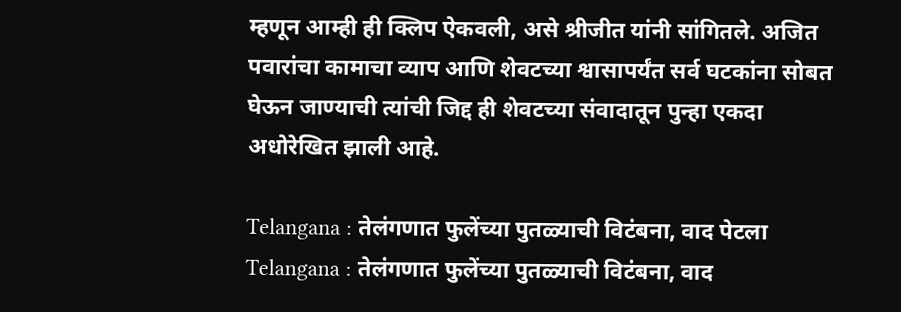म्हणून आम्ही ही क्लिप ऐकवली, असे श्रीजीत यांनी सांगितले. अजित पवारांचा कामाचा व्याप आणि शेवटच्या श्वासापर्यंत सर्व घटकांना सोबत घेऊन जाण्याची त्यांची जिद्द ही शेवटच्या संवादातून पुन्हा एकदा अधोरेखित झाली आहे.

Telangana : तेलंगणात फुलेंच्या पुतळ्याची विटंबना, वाद पेटला
Telangana : तेलंगणात फुलेंच्या पुतळ्याची विटंबना, वाद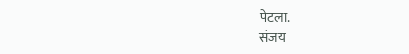पेटला.
संजय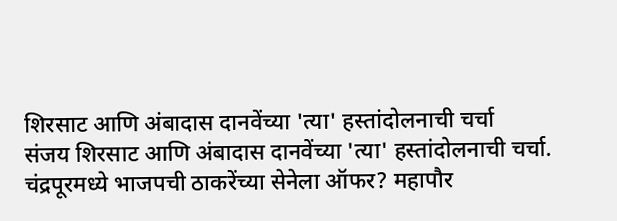शिरसाट आणि अंबादास दानवेंच्या 'त्या' हस्तांदोलनाची चर्चा
संजय शिरसाट आणि अंबादास दानवेंच्या 'त्या' हस्तांदोलनाची चर्चा.
चंद्रपूरमध्ये भाजपची ठाकरेंच्या सेनेला ऑफर? महापौर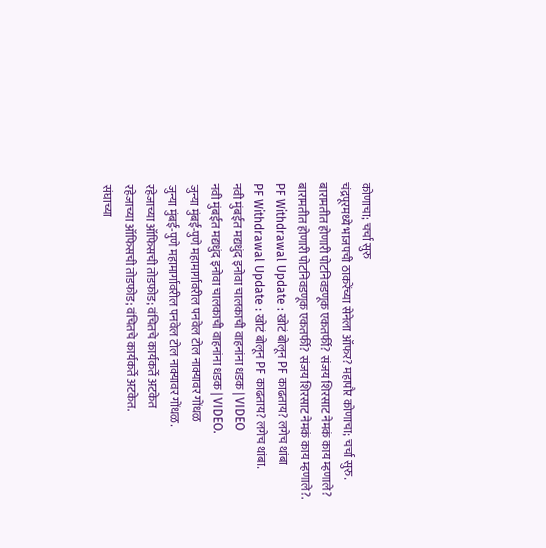कोणाचा; चर्चा सुरु
चंद्रपूरमध्ये भाजपची ठाकरेंच्या सेनेला ऑफर? महापौर कोणाचा; चर्चा सुरु.
बारामतीत होणारी पोटनिवडणूक एकतर्फी? संजय शिरसाट नेमकं काय म्हणाले?
बारामतीत होणारी पोटनिवडणूक एकतर्फी? संजय शिरसाट नेमकं काय म्हणाले?.
PF Withdrawal Update : खोटं बोलून PF काढताय? लगेच थांबा
PF Withdrawal Update : खोटं बोलून PF काढताय? लगेच थांबा.
नवी मुंबईत मद्यधुंद इनोवा चालकाची वाहनांना धडक | VIDEO
नवी मुंबईत मद्यधुंद इनोवा चालकाची वाहनांना धडक | VIDEO.
जुन्या मुंबई-पुणे महामार्गावरील पनवेल टोल नाक्यावर गोंधळ
जुन्या मुंबई-पुणे महामार्गावरील पनवेल टोल नाक्यावर गोंधळ.
रहेजाच्या ऑफिसची तोडफोड; वंचितचे कार्यकर्ते अटकेत
रहेजाच्या ऑफिसची तोडफोड; वंचितचे कार्यकर्ते अटकेत.
संघाच्या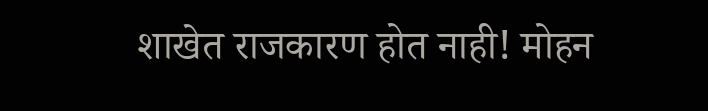शाखेत राजकारण होत नाही! मोहन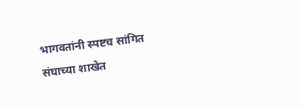भागवतांनी स्पष्टच सांगित
संघाच्या शाखेत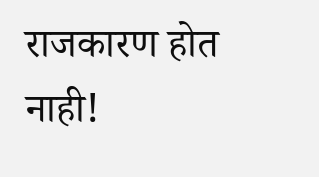राजकारण होत नाही!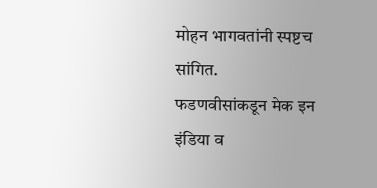मोहन भागवतांनी स्पष्टच सांगित.
फडणवीसांकडून मेक इन इंडिया व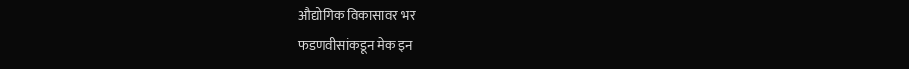औद्योगिक विकासावर भर
फडणवीसांकडून मेक इन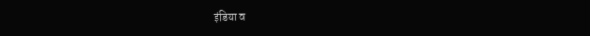इंडिया व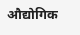औद्योगिक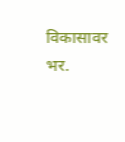विकासावर भर.